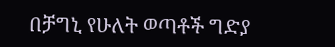በቻግኒ የሁለት ወጣቶች ግድያ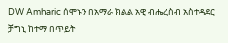DW Amharic ሰሞኑን በአማራ ክልል አዊ ብሔረስብ አስተዳደር ቻግኒ ከተማ በጥይት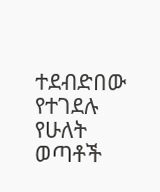ተደብድበው የተገደሉ የሁለት ወጣቶች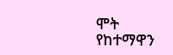ሞት የከተማዋን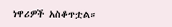ነዋሪዎች አስቆጥቷል።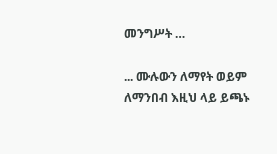መንግሥት …

... ሙሉውን ለማየት ወይም ለማንበብ እዚህ ላይ ይጫኑ